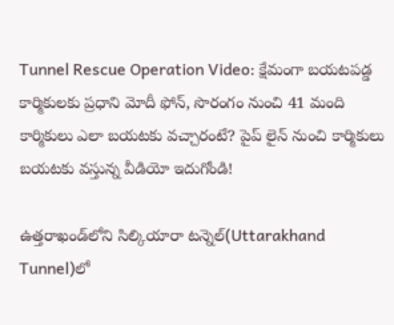Tunnel Rescue Operation Video: క్షేమంగా బయటపడ్డ కార్మికులకు ప్రధాని మోదీ ఫోన్, సొరంగం నుంచి 41 మంది కార్మికులు ఎలా బయటకు వచ్చారంటే? పైప్ లైన్ నుంచి కార్మికులు బయటకు వస్తున్న వీడియో ఇదుగోండి!

ఉత్త‌రాఖండ్‌లోని సిల్కియారా ట‌న్నెల్‌(Uttarakhand Tunnel)లో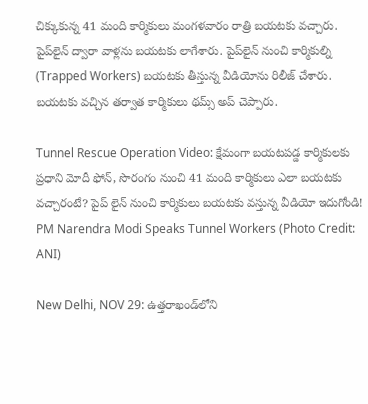చిక్కుకున్న 41 మంది కార్మికులు మంగ‌ళ‌వారం రాత్రి బ‌య‌ట‌కు వ‌చ్చారు. పైప్‌లైన్ ద్వారా వాళ్ల‌ను బ‌య‌ట‌కు లాగేశారు. పైప్‌లైన్ నుంచి కార్మికుల్ని (Trapped Workers) బ‌య‌ట‌కు తీస్తున్న వీడియోను రిలీజ్ చేశారు. బ‌య‌ట‌కు వ‌చ్చిన త‌ర్వాత కార్మికులు థ‌మ్స్ అప్ చెప్పారు.

Tunnel Rescue Operation Video: క్షేమంగా బయటపడ్డ కార్మికులకు ప్రధాని మోదీ ఫోన్, సొరంగం నుంచి 41 మంది కార్మికులు ఎలా బయటకు వచ్చారంటే? పైప్ లైన్ నుంచి కార్మికులు బయటకు వస్తున్న వీడియో ఇదుగోండి!
PM Narendra Modi Speaks Tunnel Workers (Photo Credit: ANI)

New Delhi, NOV 29: ఉత్త‌రాఖండ్‌లోని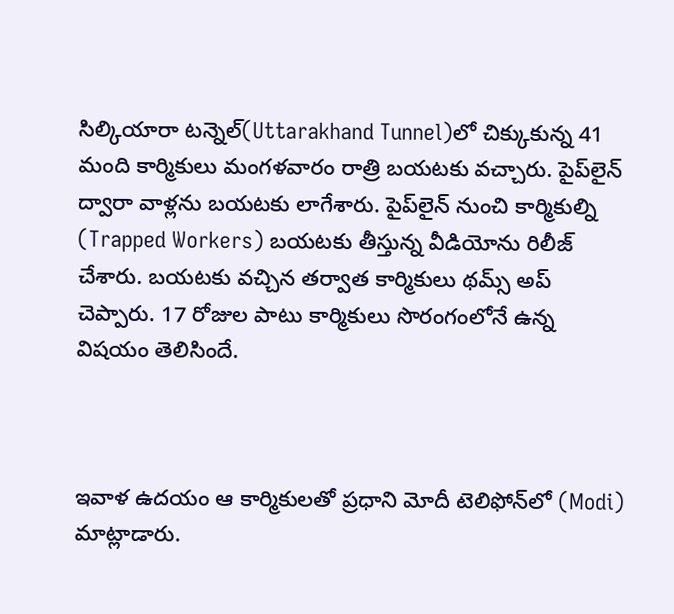సిల్కియారా ట‌న్నెల్‌(Uttarakhand Tunnel)లో చిక్కుకున్న 41 మంది కార్మికులు మంగ‌ళ‌వారం రాత్రి బ‌య‌ట‌కు వ‌చ్చారు. పైప్‌లైన్ ద్వారా వాళ్ల‌ను బ‌య‌ట‌కు లాగేశారు. పైప్‌లైన్ నుంచి కార్మికుల్ని (Trapped Workers) బ‌య‌ట‌కు తీస్తున్న వీడియోను రిలీజ్ చేశారు. బ‌య‌ట‌కు వ‌చ్చిన త‌ర్వాత కార్మికులు థ‌మ్స్ అప్ చెప్పారు. 17 రోజుల పాటు కార్మికులు సొరంగంలోనే ఉన్న విష‌యం తెలిసిందే.



ఇవాళ ఉద‌యం ఆ కార్మికుల‌తో ప్ర‌ధాని మోదీ టెలిఫోన్‌లో (Modi) మాట్లాడారు.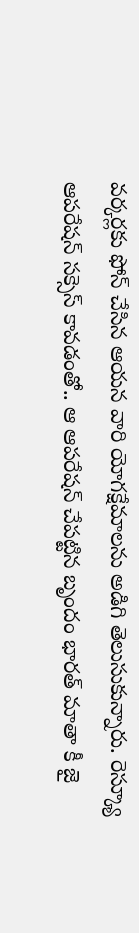వ‌ర్క‌ర్ల‌కు ఫోన్ చేసిన ఆయ‌న వారి యోగ‌క్షేమాల‌ను అడిగి తెలుసుకున్నారు. రెస్క్యూ ఆప‌రేష‌న్ స‌క్సెస్ కావ‌డంతో.. ఆ ఆప‌రేష‌న్ చేప‌ట్టిన బృందం భార‌త్ మాతా కీ జై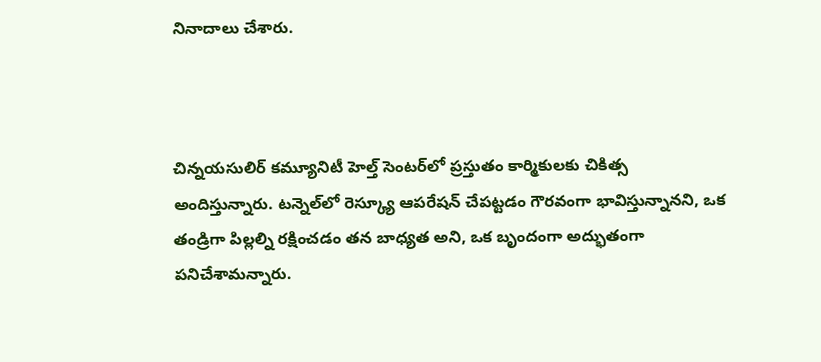నినాదాలు చేశారు.



చిన్న‌య‌సులిర్ క‌మ్యూనిటీ హెల్త్ సెంట‌ర్‌లో ప్ర‌స్తుతం కార్మికుల‌కు చికిత్స అందిస్తున్నారు. ట‌న్నెల్‌లో రెస్క్యూ ఆప‌రేష‌న్ చేప‌ట్ట‌డం గౌర‌వంగా భావిస్తున్నాన‌ని, ఒక తండ్రిగా పిల్ల‌ల్ని ర‌క్షించ‌డం త‌న బాధ్య‌త అని, ఒక బృందంగా అద్భుతంగా ప‌నిచేశామ‌న్నారు.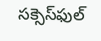స‌క్సెస్‌ఫుల్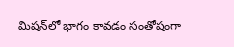మిష‌న్‌లో భాగం కావ‌డం సంతోషంగా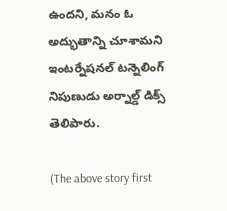ఉంద‌ని, మ‌నం ఓ అద్భుతాన్ని చూశామ‌ని ఇంట‌ర్నేష‌న‌ల్ ట‌న్నెలింగ్ నిపుణుడు అర్నాల్డ్ డిక్స్ తెలిపారు.

(The above story first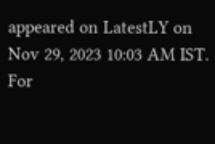appeared on LatestLY on Nov 29, 2023 10:03 AM IST. For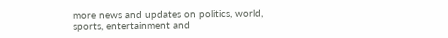more news and updates on politics, world, sports, entertainment and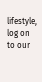lifestyle, log on to our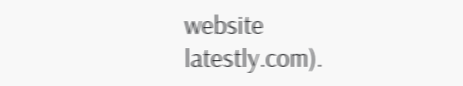website latestly.com).